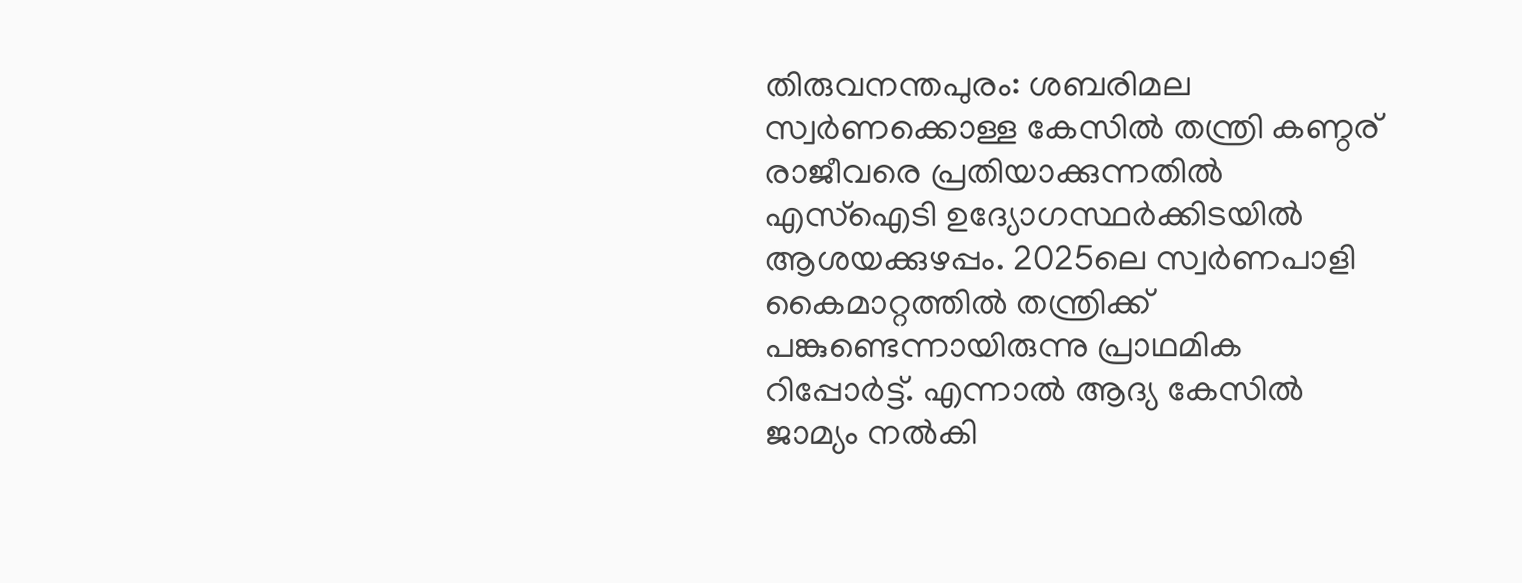തിരുവനന്തപുരം: ശബരിമല സ്വർണക്കൊള്ള കേസിൽ തന്ത്രി കണ്ഠര് രാജീവരെ പ്രതിയാക്കുന്നതിൽ എസ്ഐടി ഉദ്യോഗസ്ഥർക്കിടയിൽ ആശയക്കുഴപ്പം. 2025ലെ സ്വർണപാളി കൈമാറ്റത്തിൽ തന്ത്രിക്ക് പങ്കുണ്ടെന്നായിരുന്നു പ്രാഥമിക റിപ്പോർട്ട്. എന്നാൽ ആദ്യ കേസിൽ ജാമ്യം നൽകി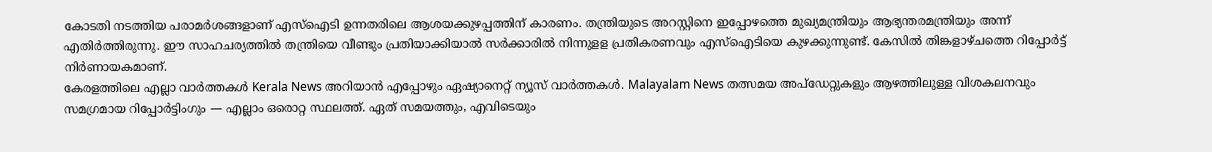കോടതി നടത്തിയ പരാമർശങ്ങളാണ് എസ്ഐടി ഉന്നതരിലെ ആശയക്കുഴപ്പത്തിന് കാരണം. തന്ത്രിയുടെ അറസ്റ്റിനെ ഇപ്പോഴത്തെ മുഖ്യമന്ത്രിയും ആഭ്യന്തരമന്ത്രിയും അന്ന് എതിർത്തിരുന്നു. ഈ സാഹചര്യത്തിൽ തന്ത്രിയെ വീണ്ടും പ്രതിയാക്കിയാൽ സർക്കാരിൽ നിന്നുളള പ്രതികരണവും എസ്ഐടിയെ കുഴക്കുന്നുണ്ട്. കേസിൽ തിങ്കളാഴ്ചത്തെ റിപ്പോർട്ട് നിർണായകമാണ്.
കേരളത്തിലെ എല്ലാ വാർത്തകൾ Kerala News അറിയാൻ എപ്പോഴും ഏഷ്യാനെറ്റ് ന്യൂസ് വാർത്തകൾ. Malayalam News തത്സമയ അപ്ഡേറ്റുകളും ആഴത്തിലുള്ള വിശകലനവും സമഗ്രമായ റിപ്പോർട്ടിംഗും — എല്ലാം ഒരൊറ്റ സ്ഥലത്ത്. ഏത് സമയത്തും, എവിടെയും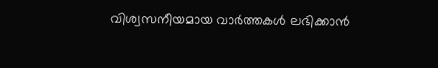വിശ്വസനീയമായ വാർത്തകൾ ലഭിക്കാൻ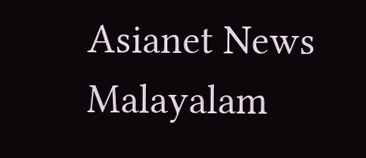Asianet News Malayalam